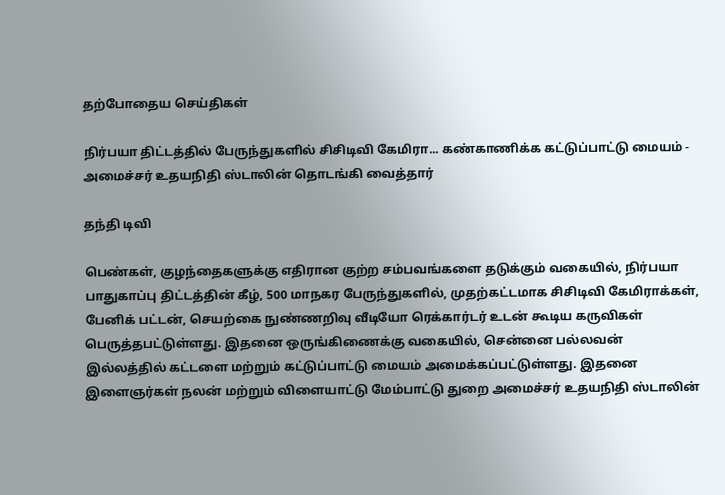தற்போதைய செய்திகள்

நிர்பயா திட்டத்தில் பேருந்துகளில் சிசிடிவி கேமிரா... கண்காணிக்க கட்டுப்பாட்டு மையம் - அமைச்சர் உதயநிதி ஸ்டாலின் தொடங்கி வைத்தார்

தந்தி டிவி

பெண்கள், குழந்தைகளுக்கு எதிரான குற்ற சம்பவங்களை தடுக்கும் வகையில், நிர்பயா பாதுகாப்பு திட்டத்தின் கீழ், 500 மாநகர பேருந்துகளில், முதற்கட்டமாக சிசிடிவி கேமிராக்கள், பேனிக் பட்டன், செயற்கை நுண்ணறிவு வீடியோ ரெக்கார்டர் உடன் கூடிய கருவிகள் பெருத்தபட்டுள்ளது. இதனை ஒருங்கிணைக்கு வகையில், சென்னை பல்லவன் இல்லத்தில் கட்டளை மற்றும் கட்டுப்பாட்டு மையம் அமைக்கப்பட்டுள்ளது. இதனை இளைஞர்கள் நலன் மற்றும் விளையாட்டு மேம்பாட்டு துறை அமைச்சர் உதயநிதி ஸ்டாலின்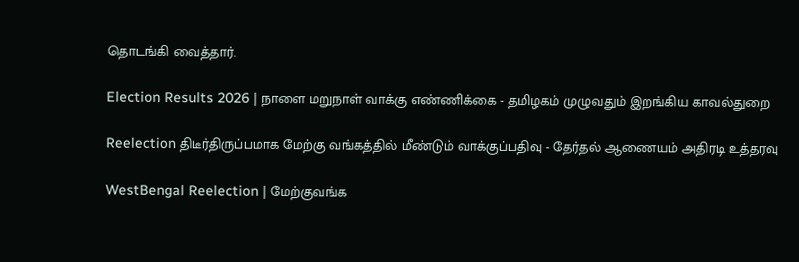தொடங்கி வைத்தார்.

Election Results 2026 | நாளை மறுநாள் வாக்கு எண்ணிக்கை - தமிழகம் முழுவதும் இறங்கிய காவல்துறை

Reelection திடீர்திருப்பமாக மேற்கு வங்கத்தில் மீண்டும் வாக்குப்பதிவு - தேர்தல் ஆணையம் அதிரடி உத்தரவு

WestBengal Reelection | மேற்குவங்க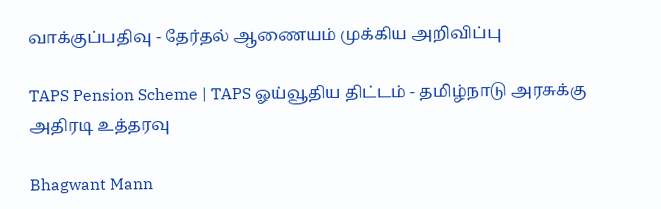வாக்குப்பதிவு - தேர்தல் ஆணையம் முக்கிய அறிவிப்பு

TAPS Pension Scheme | TAPS ஓய்வூதிய திட்டம் - தமிழ்நாடு அரசுக்கு அதிரடி உத்தரவு

Bhagwant Mann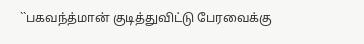``பகவந்த்மான் குடித்துவிட்டு பேரவைக்கு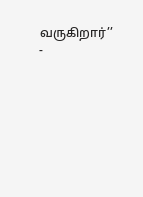வருகிறார்’’ -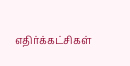எதிர்க்கட்சிகள்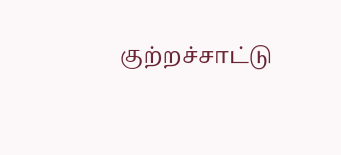குற்றச்சாட்டு